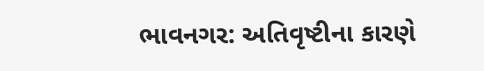ભાવનગર: અતિવૃષ્ટીના કારણે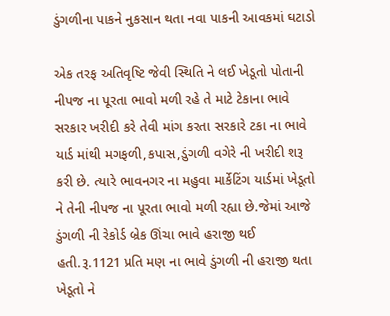ડુંગળીના પાકને નુકસાન થતા નવા પાકની આવકમાં ઘટાડો

એક તરફ અતિવૃષ્ટિ જેવી સ્થિતિ ને લઈ ખેડૂતો પોતાની નીપજ ના પૂરતા ભાવો મળી રહે તે માટે ટેકાના ભાવે સરકાર ખરીદી કરે તેવી માંગ કરતા સરકારે ટકા ના ભાવે યાર્ડ માંથી મગફળી,કપાસ,ડુંગળી વગેરે ની ખરીદી શરૂ કરી છે. ત્યારે ભાવનગર ના મહુવા માર્કેટિંગ યાર્ડમાં ખેડૂતો ને તેની નીપજ ના પૂરતા ભાવો મળી રહ્યા છે.જેમાં આજે ડુંગળી ની રેકોર્ડ બ્રેક ઊંચા ભાવે હરાજી થઈ હતી.રૂ.1121 પ્રતિ મણ ના ભાવે ડુંગળી ની હરાજી થતા ખેડૂતો ને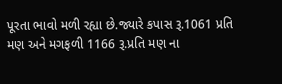પૂરતા ભાવો મળી રહ્યા છે.જ્યારે કપાસ રૂ.1061 પ્રતિ મણ અને મગફળી 1166 રૂ.પ્રતિ મણ ના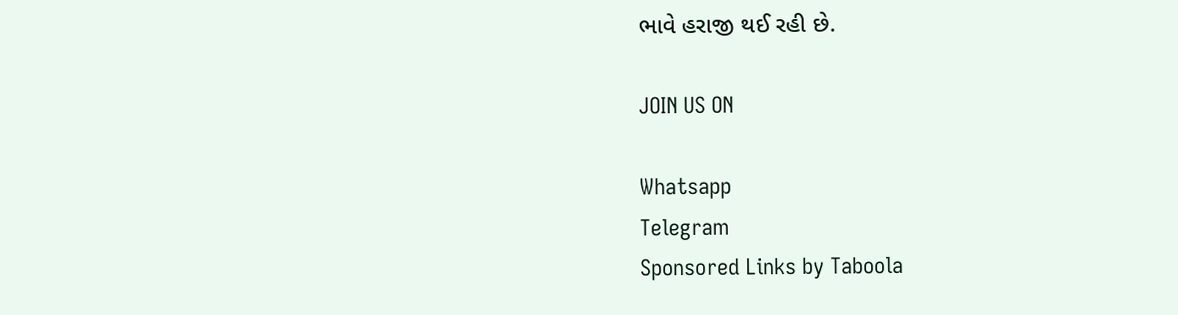ભાવે હરાજી થઈ રહી છે.

JOIN US ON

Whatsapp
Telegram
Sponsored Links by Taboola